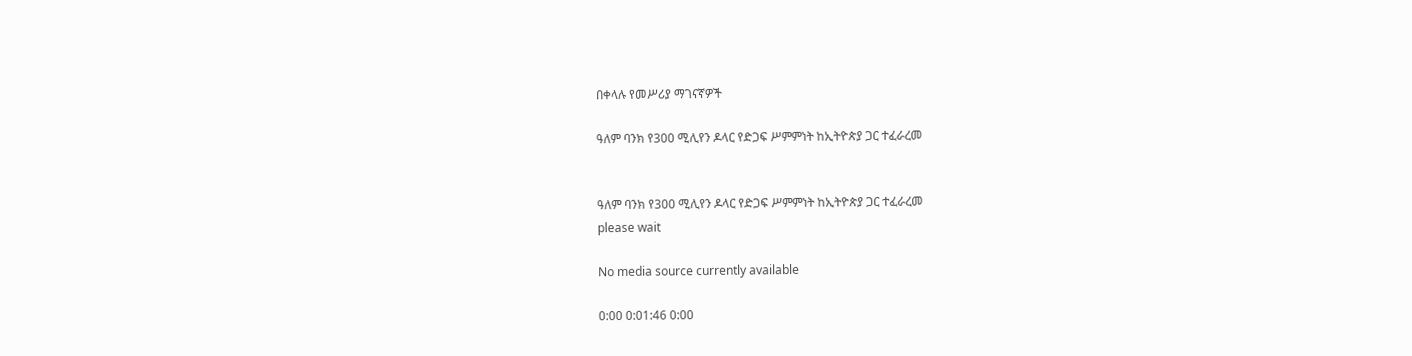በቀላሉ የመሥሪያ ማገናኛዎች

ዓለም ባንክ የ300 ሚሊየን ዶላር የድጋፍ ሥምምነት ከኢትዮጵያ ጋር ተፈራረመ


ዓለም ባንክ የ300 ሚሊየን ዶላር የድጋፍ ሥምምነት ከኢትዮጵያ ጋር ተፈራረመ
please wait

No media source currently available

0:00 0:01:46 0:00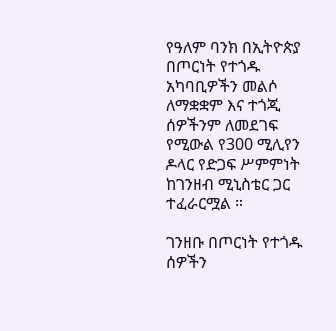የዓለም ባንክ በኢትዮጵያ በጦርነት የተጎዱ አካባቢዎችን መልሶ ለማቋቋም እና ተጎጂ ሰዎችንም ለመደገፍ የሚውል የ300 ሚሊየን ዶላር የድጋፍ ሥምምነት ከገንዘብ ሚኒስቴር ጋር ተፈራርሟል ።

ገንዘቡ በጦርነት የተጎዱ ሰዎችን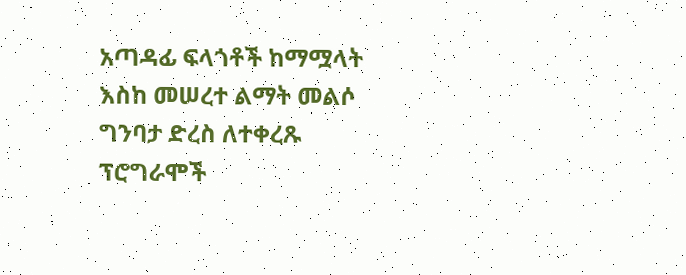አጣዳፊ ፍላጎቶች ከማሟላት እስከ መሠረተ ልማት መልሶ ግንባታ ድረስ ለተቀረጹ ፕሮግራሞች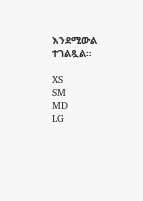እንደሚውል ተገልጿል።

XS
SM
MD
LG